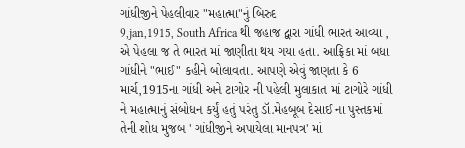ગાંધીજીને પેહલીવાર "મહાત્મા"નું બિરુદ
9,jan,1915, South Africa થી જહાજ દ્વારા ગાંધી ભારત આવ્યા , એ પેહલા જ તે ભારત માં જાણીતા થય ગયા હતા. આફ્રિકા માં બધા ગાંધીને "ભાઈ" કહીને બોલાવતા. આપણે એવું જાણતા કે 6 માર્ચ,1915ના ગાંધી અને ટાગોર ની પહેલી મુલાકાત માં ટાગોરે ગાંધી ને મહાત્માનું સંબોધન કર્યું હતું પરંતુ ડૉ.મેહબૂબ દેસાઈ ના પુસ્તકમાં તેની શોધ મુજબ ' ગાંધીજીને અપાયેલા માનપત્ર' માં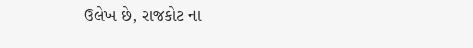ઉલેખ છે, રાજકોટ ના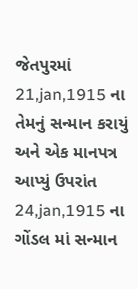જેતપુરમાં 21,jan,1915 ના તેમનું સન્માન કરાયું અને એક માનપત્ર આપ્યું ઉપરાંત 24,jan,1915 ના ગોંડલ માં સન્માન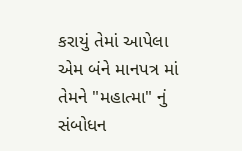કરાયું તેમાં આપેલા એમ બંને માનપત્ર માં તેમને "મહાત્મા" નું સંબોધન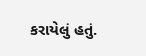કરાયેલું હતું.